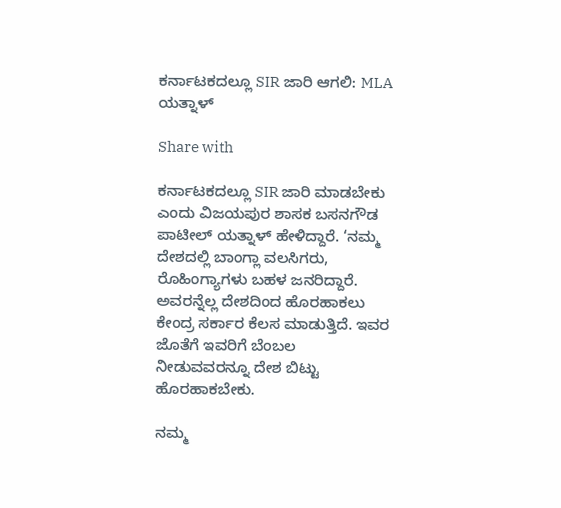ಕರ್ನಾಟಕದಲ್ಲೂ SIR ಜಾರಿ ಆಗಲಿ: MLA ಯತ್ನಾಳ್

Share with

ಕರ್ನಾಟಕದಲ್ಲೂ SIR ಜಾರಿ ಮಾಡಬೇಕು ಎಂದು ವಿಜಯಪುರ ಶಾಸಕ ಬಸನಗೌಡ ಪಾಟೀಲ್‌ ಯತ್ನಾಳ್‌ ಹೇಳಿದ್ದಾರೆ. ‘ನಮ್ಮ ದೇಶದಲ್ಲಿ ಬಾಂಗ್ಲಾ ವಲಸಿಗರು, ರೊಹಿಂಗ್ಯಾಗಳು ಬಹಳ ಜನರಿದ್ದಾರೆ. ಅವರನ್ನೆಲ್ಲ ದೇಶದಿಂದ ಹೊರಹಾಕಲು ಕೇಂದ್ರ ಸರ್ಕಾರ ಕೆಲಸ ಮಾಡುತ್ತಿದೆ. ಇವರ ಜೊತೆಗೆ ಇವರಿಗೆ ಬೆಂಬಲ ನೀಡುವವರನ್ನೂ ದೇಶ ಬಿಟ್ಟು ಹೊರಹಾಕಬೇಕು.

ನಮ್ಮ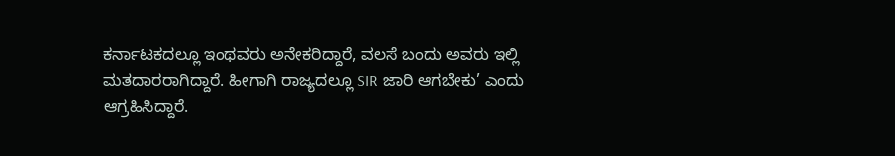ಕರ್ನಾಟಕದಲ್ಲೂ ಇಂಥವರು ಅನೇಕರಿದ್ದಾರೆ, ವಲಸೆ ಬಂದು ಅವರು ಇಲ್ಲಿ ಮತದಾರರಾಗಿದ್ದಾರೆ. ಹೀಗಾಗಿ ರಾಜ್ಯದಲ್ಲೂ SIR ಜಾರಿ ಆಗಬೇಕು’ ಎಂದು ಆಗ್ರಹಿಸಿದ್ದಾರೆ.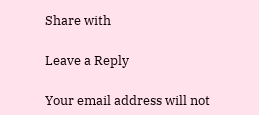Share with

Leave a Reply

Your email address will not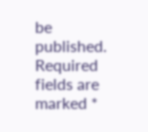be published. Required fields are marked *